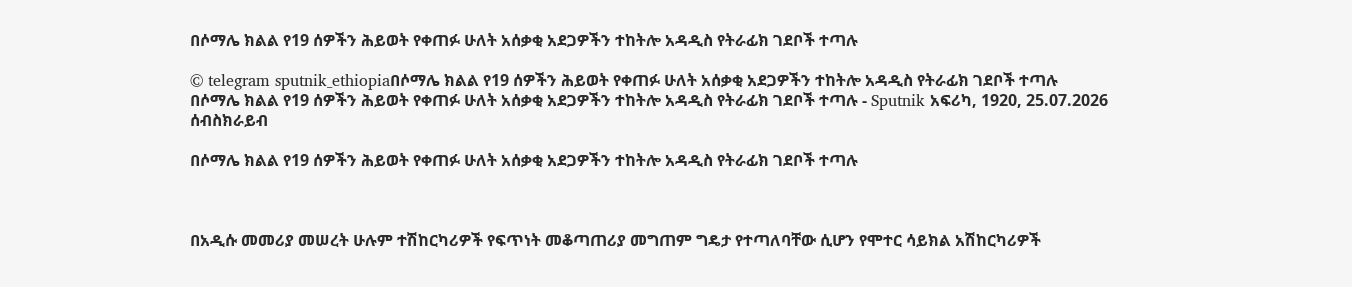በሶማሌ ክልል የ19 ሰዎችን ሕይወት የቀጠፉ ሁለት አሰቃቂ አደጋዎችን ተከትሎ አዳዲስ የትራፊክ ገደቦች ተጣሉ

© telegram sputnik_ethiopiaበሶማሌ ክልል የ19 ሰዎችን ሕይወት የቀጠፉ ሁለት አሰቃቂ አደጋዎችን ተከትሎ አዳዲስ የትራፊክ ገደቦች ተጣሉ
በሶማሌ ክልል የ19 ሰዎችን ሕይወት የቀጠፉ ሁለት አሰቃቂ አደጋዎችን ተከትሎ አዳዲስ የትራፊክ ገደቦች ተጣሉ - Sputnik አፍሪካ, 1920, 25.07.2026
ሰብስክራይብ

በሶማሌ ክልል የ19 ሰዎችን ሕይወት የቀጠፉ ሁለት አሰቃቂ አደጋዎችን ተከትሎ አዳዲስ የትራፊክ ገደቦች ተጣሉ



በአዲሱ መመሪያ መሠረት ሁሉም ተሽከርካሪዎች የፍጥነት መቆጣጠሪያ መግጠም ግዴታ የተጣለባቸው ሲሆን የሞተር ሳይክል አሽከርካሪዎች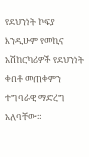የደህንነት ኮፍያ እንዲሁም የመኪና አሽከርካሪዎች የደህንነት ቀበቶ መጠቀምን ተግባራዊ ማድረግ አለባቸው።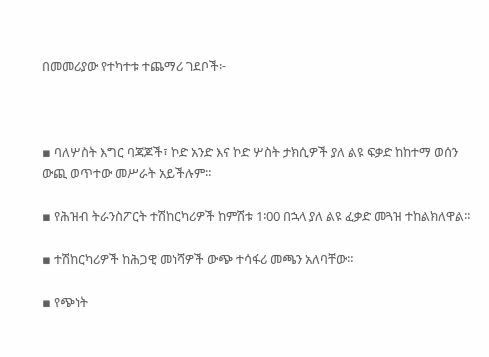በመመሪያው የተካተቱ ተጨማሪ ገደቦች፦



▪ ባለሦስት እግር ባጃጆች፣ ኮድ አንድ እና ኮድ ሦስት ታክሲዎች ያለ ልዩ ፍቃድ ከከተማ ወሰን ውጪ ወጥተው መሥራት አይችሉም።

▪ የሕዝብ ትራንስፖርት ተሽከርካሪዎች ከምሽቱ 1፡00 በኋላ ያለ ልዩ ፈቃድ መጓዝ ተከልክለዋል።

▪ ተሽከርካሪዎች ከሕጋዊ መነሻዎች ውጭ ተሳፋሪ መጫን አለባቸው።

▪ የጭነት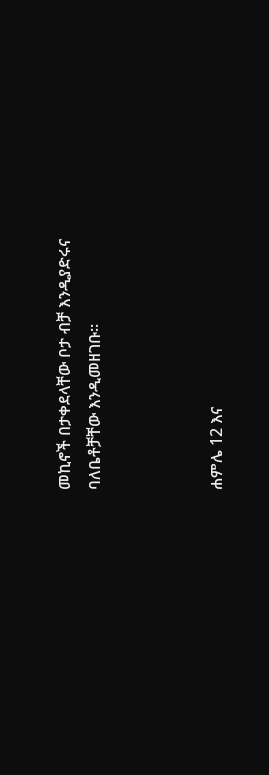መኪኖች በታቀደላቸው ቦታ ብቻ እንዲያድሩና ባለቤቶቻቸው እንዲመዘገቡ።



ሐምሌ 12 እና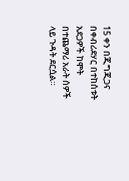15 ቀን በጂግጂጋና በቀብሪደሃር በተከሰቱት አደጋዎች ከሞት በተጨማሪ አራት ሰዎች ላይ ጉዳት ደርሷል።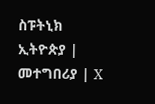ስፑትኒክ ኢትዮጵያ | መተግበሪያ | X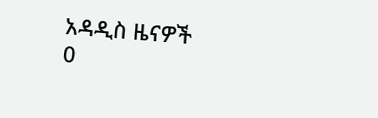አዳዲስ ዜናዎች
0